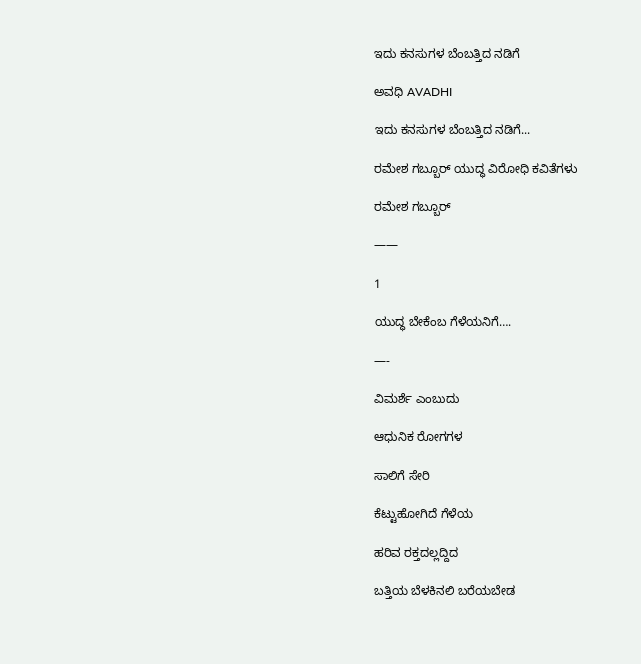ಇದು ಕನಸುಗಳ ಬೆಂಬತ್ತಿದ ನಡಿಗೆ‍

ಅವಧಿ AVADHI

ಇದು ಕನಸುಗಳ ಬೆಂಬತ್ತಿದ ನಡಿಗೆ...

ರಮೇಶ ಗಬ್ಬೂರ್ ಯುದ್ಧ ವಿರೋಧಿ ಕವಿತೆಗಳು

ರಮೇಶ ಗಬ್ಬೂರ್

——

1

ಯುದ್ಧ ಬೇಕೆಂಬ ಗೆಳೆಯನಿಗೆ….

—-

ವಿಮರ್ಶೆ ಎಂಬುದು

ಆಧುನಿಕ ರೋಗಗಳ

ಸಾಲಿಗೆ ಸೇರಿ

ಕೆಟ್ಟುಹೋಗಿದೆ ಗೆಳೆಯ

ಹರಿವ ರಕ್ತದಲ್ಲದ್ದಿದ

ಬತ್ತಿಯ ಬೆಳಕಿನಲಿ ಬರೆಯಬೇಡ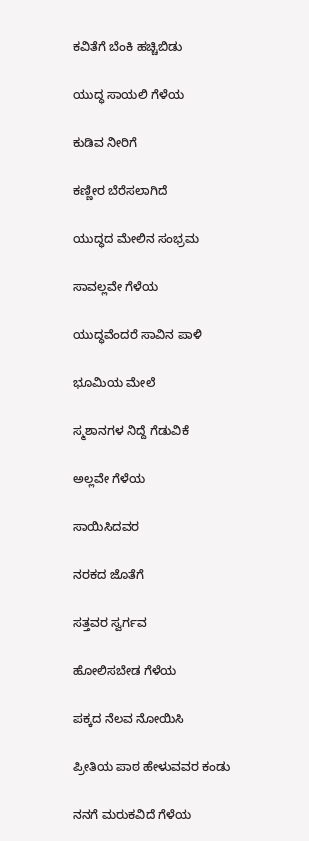ಕವಿತೆಗೆ ಬೆಂಕಿ ಹಚ್ಚಿಬಿಡು

ಯುದ್ಧ ಸಾಯಲಿ ಗೆಳೆಯ

ಕುಡಿವ ನೀರಿಗೆ

ಕಣ್ಣೀರ ಬೆರೆಸಲಾಗಿದೆ

ಯುದ್ಧದ ಮೇಲಿನ ಸಂಭ್ರಮ

ಸಾವಲ್ಲವೇ ಗೆಳೆಯ

ಯುದ್ಧವೆಂದರೆ ಸಾವಿನ ಪಾಳಿ

ಭೂಮಿಯ ಮೇಲೆ

ಸ್ಮಶಾನಗಳ ನಿದ್ದೆ ಗೆಡುವಿಕೆ

ಅಲ್ಲವೇ ಗೆಳೆಯ

ಸಾಯಿಸಿದವರ

ನರಕದ ಜೊತೆಗೆ

ಸತ್ತವರ ಸ್ವರ್ಗವ

ಹೋಲಿಸಬೇಡ ಗೆಳೆಯ

ಪಕ್ಕದ ನೆಲವ ನೋಯಿಸಿ

ಪ್ರೀತಿಯ ಪಾಠ ಹೇಳುವವರ ಕಂಡು

ನನಗೆ ಮರುಕವಿದೆ ಗೆಳೆಯ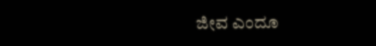ಜೀವ ಎಂದೂ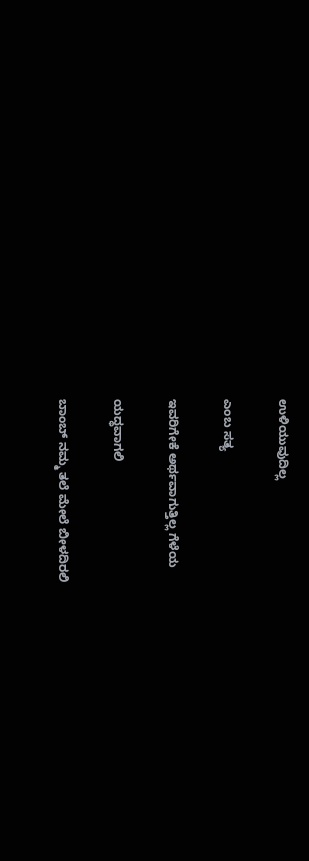ಉಳಿಯುವುದಿಲ್ಲ

ಎಂಬ ಸತ್ಯ

ಇವರಿಗೇಕೆ ಅರ್ಥವಾಗುತ್ತಿಲ್ಲ ಗೆಳೆಯ

ಯದ್ಧವಾಗಲಿ

ಬಾಂಬ್ ನಮ್ಮ ತಲೆ ಮೇಲೆ ಬೀಳದಿರಲಿ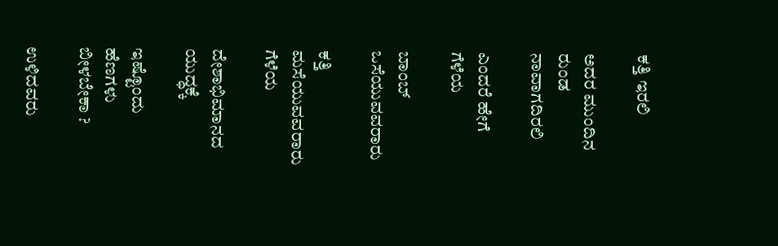ಕತ್ತಿ ಇರಲಿ

ಅದರ ಮುಂದಿನ ರುಂಡ ನಾವಾಗದಿರಲಿ

ಎಂದರೆ ಹೇಗೆ ಗೆಳೆಯ

ಬಾಂಬ್ ಒಸೆಯುವವರಾರು

ಕತ್ತಿ ಮಸೆಯುವವರಾರು ಗೆಳೆಯ

ದೇಶಾಭಿಮಾನದ ಯುದ್ಧಕ್ಕೆ

ಇಷ್ಟೊಂದು ಹೆಣಗಳು ಬೀಳಬೇಕಾ ?

ಉಳಿದವರು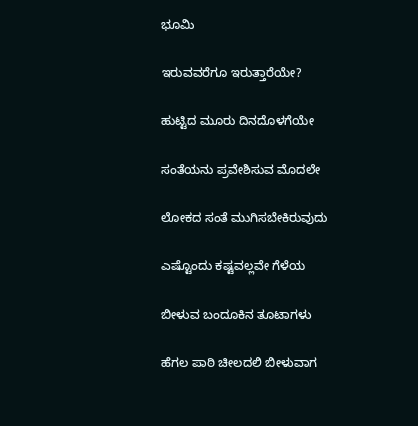ಭೂಮಿ

ಇರುವವರೆಗೂ ಇರುತ್ತಾರೆಯೇ?

ಹುಟ್ಟಿದ ಮೂರು ದಿನದೊಳಗೆಯೇ

ಸಂತೆಯನು ಪ್ರವೇಶಿಸುವ ಮೊದಲೇ

ಲೋಕದ ಸಂತೆ ಮುಗಿಸಬೇಕಿರುವುದು

ಎಷ್ಟೊಂದು ಕಷ್ಟವಲ್ಲವೇ ಗೆಳೆಯ

ಬೀಳುವ ಬಂದೂಕಿನ ತೂಟಾಗಳು

ಹೆಗಲ ಪಾಠಿ ಚೀಲದಲಿ ಬೀಳುವಾಗ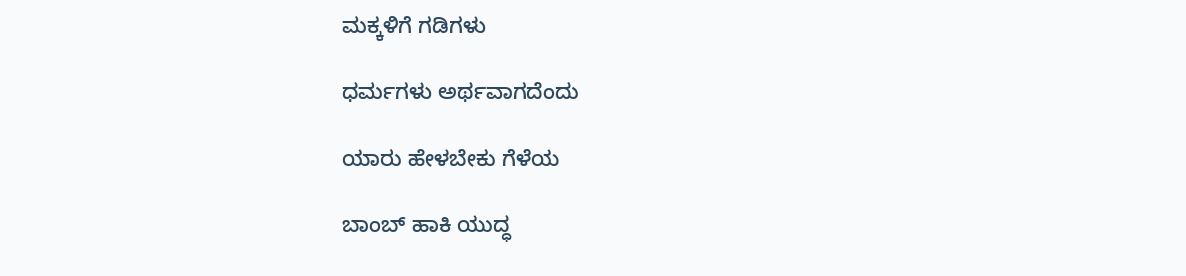ಮಕ್ಕಳಿಗೆ ಗಡಿಗಳು

ಧರ್ಮಗಳು ಅರ್ಥವಾಗದೆಂದು

ಯಾರು ಹೇಳಬೇಕು ಗೆಳೆಯ

ಬಾಂಬ್ ಹಾಕಿ ಯುದ್ಧ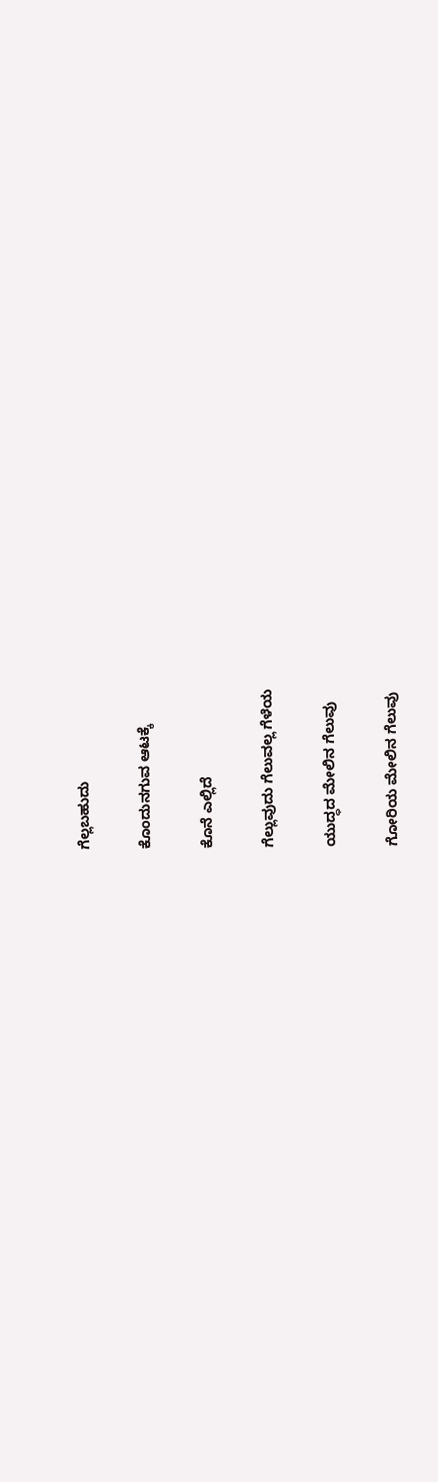ಗೆಲ್ಲಬಹುದು

ಕೊಂದು‌ನಗುವ ಆಟಕ್ಕೆ

ಕೊನೆ ಎಲ್ಲಿದೆ

ಗೆಲ್ಲುವುದು ಗೆಲುವಲ್ಲ ಗೆಳೆಯ

ಯುದ್ಧದ ಮೇಲಿನ ಗೆಲುವು

ಗೋರಿಯ ಮೇಲಿನ ಗೆಲುವು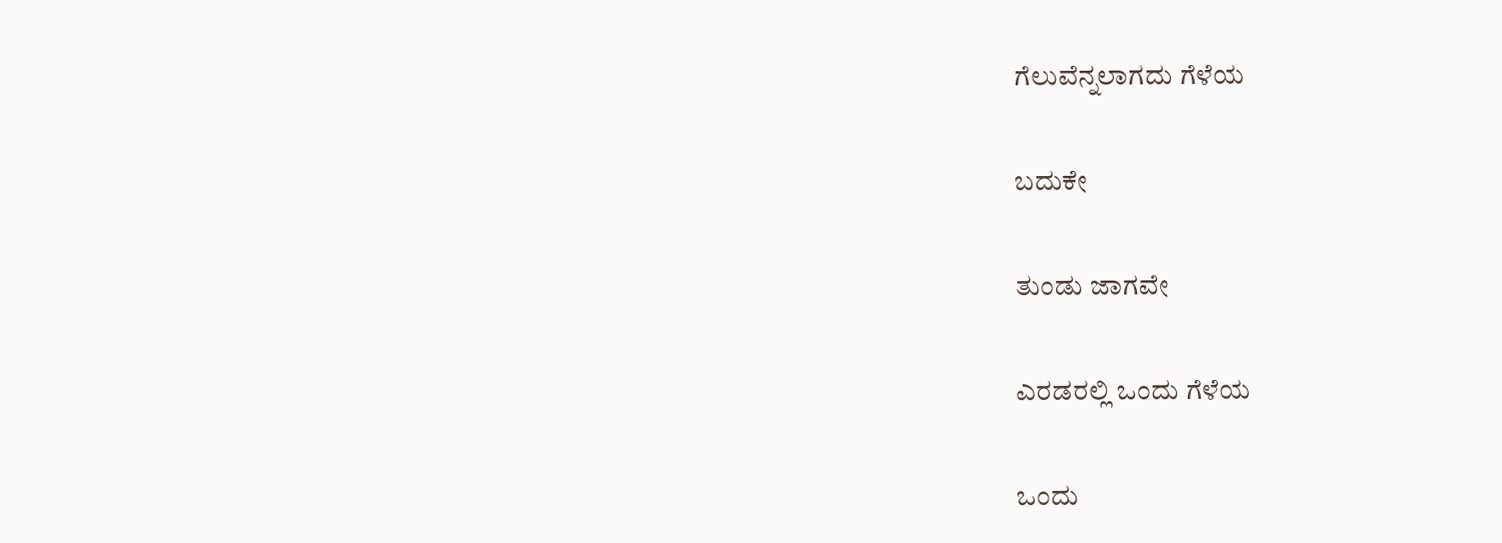ಗೆಲುವೆನ್ನಲಾಗದು ಗೆಳೆಯ

ಬದುಕೇ

ತುಂಡು ಜಾಗವೇ

ಎರಡರಲ್ಲಿ ಒಂದು ಗೆಳೆಯ

ಒಂದು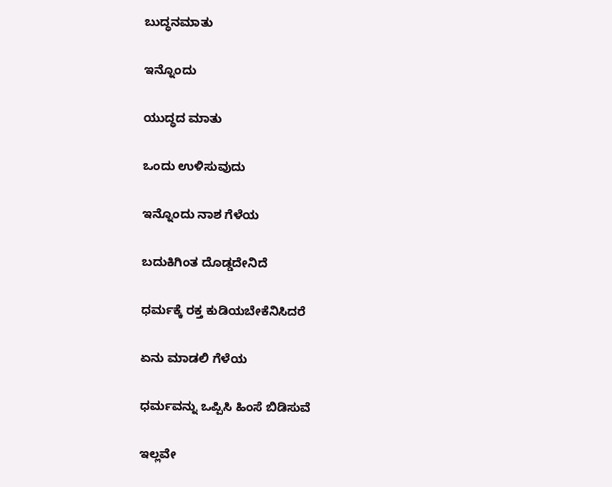ಬುದ್ಧನ‌ಮಾತು

ಇನ್ನೊಂದು

ಯುದ್ಧದ ಮಾತು

ಒಂದು ಉಳಿಸುವುದು

ಇನ್ನೊಂದು ನಾಶ ಗೆಳೆಯ

ಬದುಕಿಗಿಂತ ದೊಡ್ಡದೇನಿದೆ

ಧರ್ಮಕ್ಕೆ ರಕ್ತ ಕುಡಿಯಬೇಕೆನಿಸಿದರೆ

ಏನು ಮಾಡಲಿ ಗೆಳೆಯ

ಧರ್ಮವನ್ನು ಒಪ್ಪಿಸಿ ಹಿಂಸೆ ಬಿಡಿಸುವೆ

ಇಲ್ಲವೇ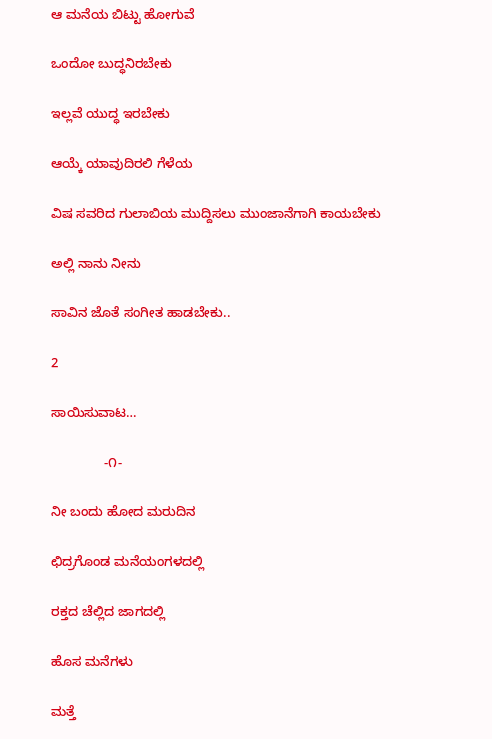ಆ ಮನೆಯ ಬಿಟ್ಟು ಹೋಗುವೆ

ಒಂದೋ ಬುದ್ಧನಿರಬೇಕು

ಇಲ್ಲವೆ ಯುದ್ಧ ಇರಬೇಕು

ಆಯ್ಕೆ ಯಾವುದಿರಲಿ ಗೆಳೆಯ

ವಿಷ ಸವರಿದ ಗುಲಾಬಿಯ ಮುದ್ದಿಸಲು ಮುಂಜಾನೆಗಾಗಿ ಕಾಯಬೇಕು

ಅಲ್ಲಿ ನಾನು ನೀನು

ಸಾವಿನ ಜೊತೆ ಸಂಗೀತ ಹಾಡಬೇಕು..

2

ಸಾಯಿಸುವಾಟ…

              -೧-

ನೀ ಬಂದು ಹೋದ ಮರುದಿನ

ಛಿದ್ರಗೊಂಡ ಮನೆಯಂಗಳದಲ್ಲಿ

ರಕ್ತದ ಚೆಲ್ಲಿದ ಜಾಗದಲ್ಲಿ

ಹೊಸ ಮನೆಗಳು

ಮತ್ತೆ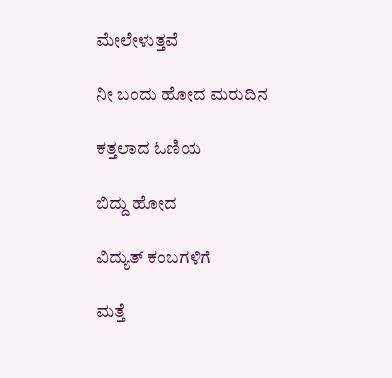ಮೇಲೇಳುತ್ತವೆ

ನೀ ಬಂದು ಹೋದ ಮರುದಿನ

ಕತ್ತಲಾದ ಓಣಿಯ

ಬಿದ್ದು ಹೋದ

ವಿದ್ಯುತ್ ಕಂಬಗಳಿಗೆ

ಮತ್ತೆ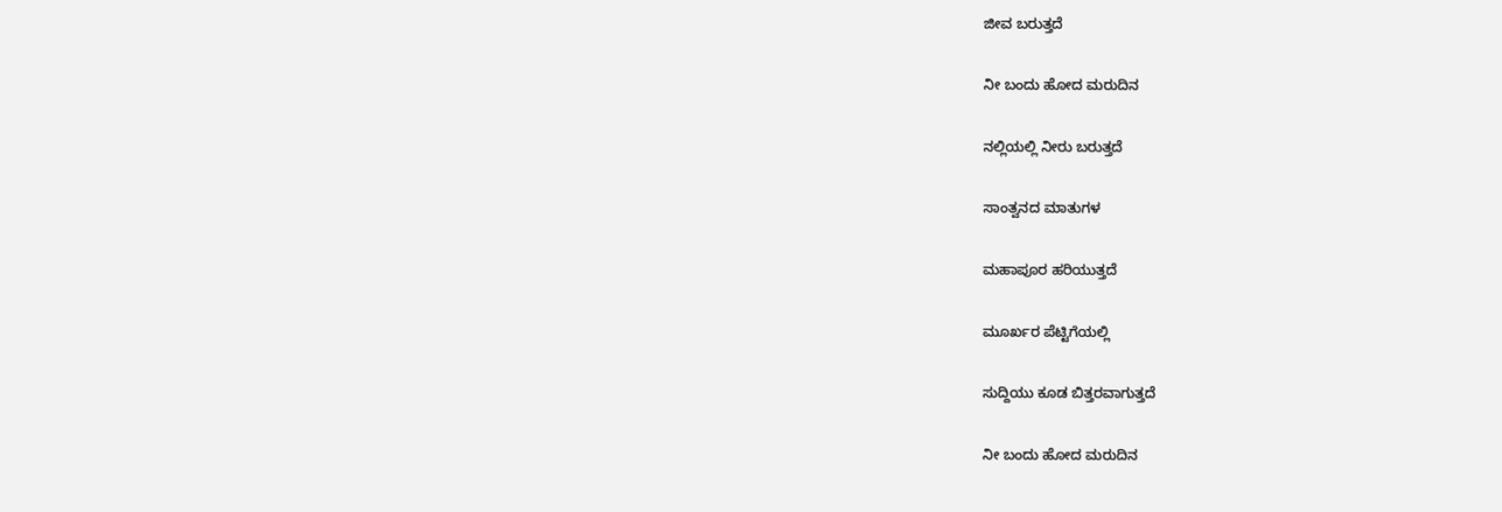ಜೀವ ಬರುತ್ತದೆ

ನೀ ಬಂದು ಹೋದ ಮರುದಿನ

ನಲ್ಲಿಯಲ್ಲಿ ನೀರು ಬರುತ್ತದೆ

ಸಾಂತ್ವನದ ಮಾತುಗಳ

ಮಹಾಪೂರ ಹರಿಯುತ್ತದೆ

ಮೂರ್ಖರ ಪೆಟ್ಟಿಗೆಯಲ್ಲಿ

ಸುದ್ದಿಯು ಕೂಡ ಬಿತ್ತರವಾಗುತ್ತದೆ

ನೀ ಬಂದು ಹೋದ ಮರುದಿನ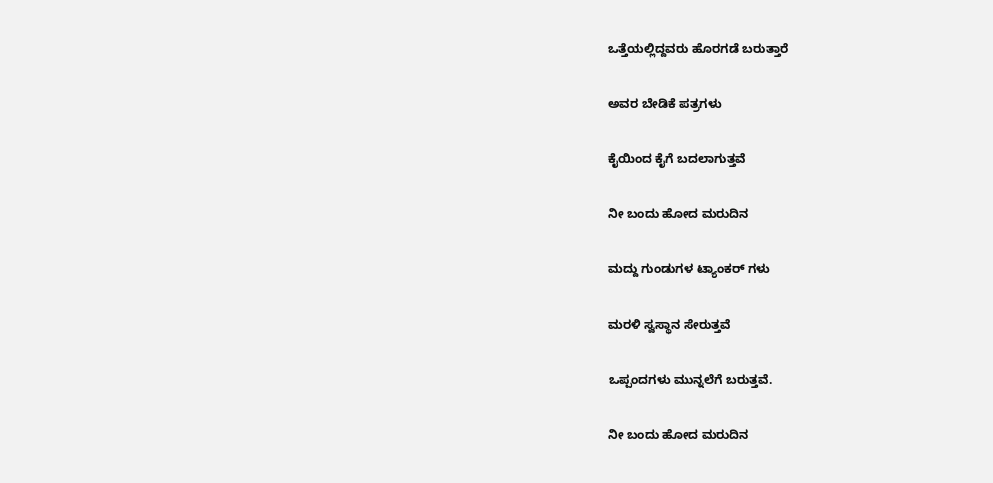ಒತ್ತೆಯಲ್ಲಿದ್ದವರು ಹೊರಗಡೆ ಬರುತ್ತಾರೆ

ಅವರ ಬೇಡಿಕೆ ಪತ್ರಗಳು

ಕೈಯಿಂದ ಕೈಗೆ ಬದಲಾಗುತ್ತವೆ

ನೀ ಬಂದು ಹೋದ ಮರುದಿನ

ಮದ್ದು ಗುಂಡುಗಳ ಟ್ಯಾಂಕರ್ ಗಳು

ಮರಳಿ ಸ್ವಸ್ಥಾನ ಸೇರುತ್ತವೆ

ಒಪ್ಪಂದಗಳು ಮುನ್ನಲೆಗೆ ಬರುತ್ತವೆ.

ನೀ ಬಂದು ಹೋದ ಮರುದಿನ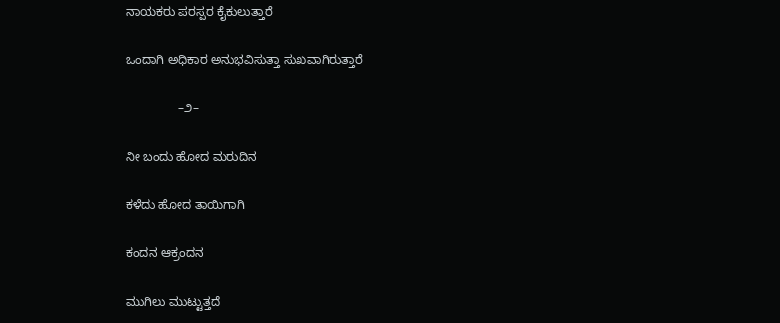ನಾಯಕರು ಪರಸ್ಪರ ಕೈಕುಲುತ್ತಾರೆ

ಒಂದಾಗಿ ಅಧಿಕಾರ ಅನುಭವಿಸುತ್ತಾ ಸುಖವಾಗಿರುತ್ತಾರೆ

               –೨–

ನೀ ಬಂದು ಹೋದ ಮರುದಿನ

ಕಳೆದು ಹೋದ ತಾಯಿಗಾಗಿ

ಕಂದನ ಆಕ್ರಂದನ

ಮುಗಿಲು ಮುಟ್ಟುತ್ತದೆ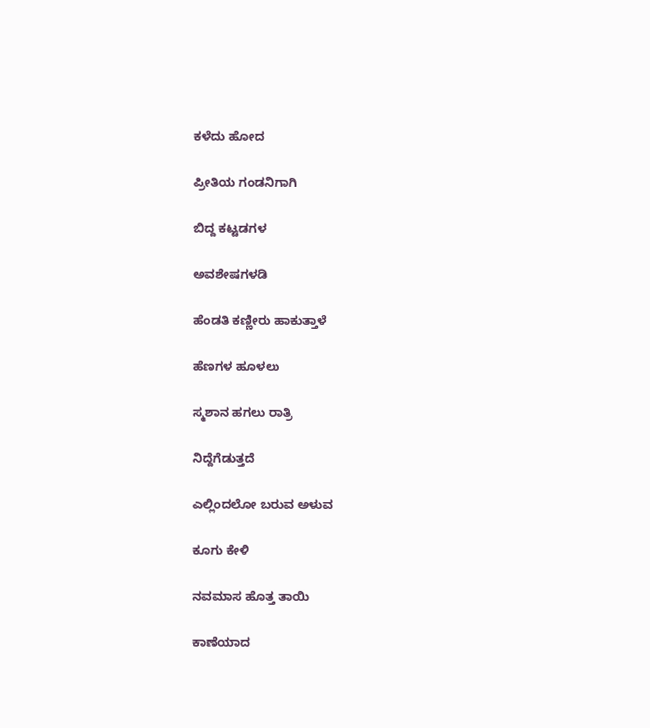ಕಳೆದು ಹೋದ

ಪ್ರೀತಿಯ ಗಂಡನಿಗಾಗಿ

ಬಿದ್ದ ಕಟ್ಟಡಗಳ

ಅವಶೇಷಗಳಡಿ

ಹೆಂಡತಿ ಕಣ್ಣೀರು ಹಾಕುತ್ತಾಳೆ

ಹೆಣಗಳ ಹೂಳಲು

ಸ್ಮಶಾನ ಹಗಲು ರಾತ್ರಿ

ನಿದ್ದೆಗೆಡುತ್ತದೆ

ಎಲ್ಲಿಂದಲೋ ಬರುವ ಅಳುವ

ಕೂಗು ಕೇಳಿ

ನವಮಾಸ ಹೊತ್ತ ತಾಯಿ

ಕಾಣೆಯಾದ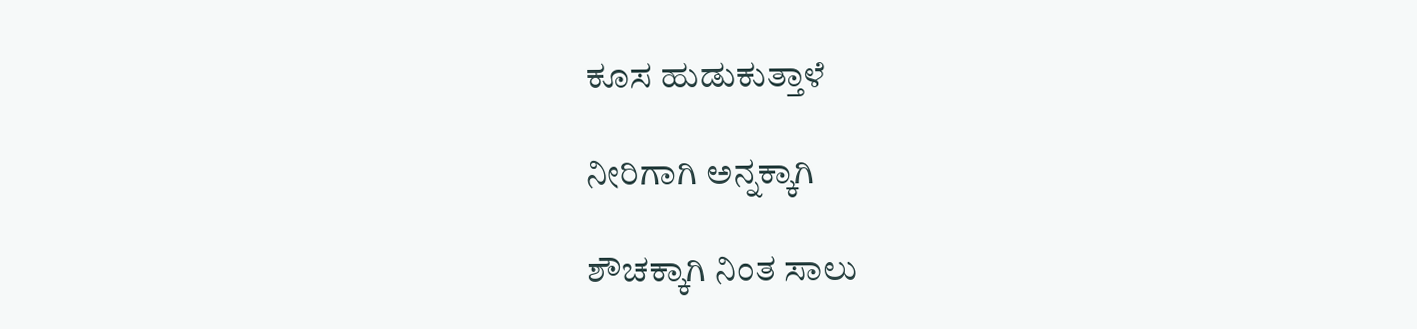ಕೂಸ ಹುಡುಕುತ್ತಾಳೆ

ನೀರಿಗಾಗಿ ಅನ್ನಕ್ಕಾಗಿ

ಶೌಚಕ್ಕಾಗಿ ನಿಂತ ಸಾಲು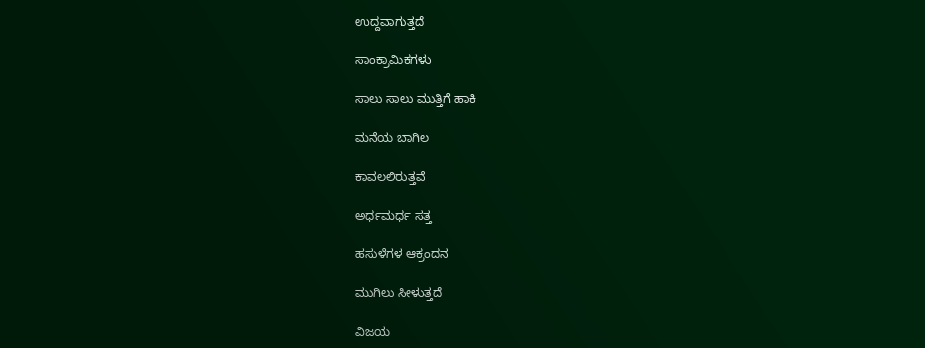ಉದ್ದವಾಗುತ್ತದೆ

ಸಾಂಕ್ರಾಮಿಕಗಳು

ಸಾಲು ಸಾಲು ಮುತ್ತಿಗೆ ಹಾಕಿ

ಮನೆಯ ಬಾಗಿಲ

ಕಾವಲಲಿರುತ್ತವೆ

ಅರ್ಧಮರ್ಧ ಸತ್ತ

ಹಸುಳೆಗಳ ಆಕ್ರಂದನ

ಮುಗಿಲು ಸೀಳುತ್ತದೆ

ವಿಜಯ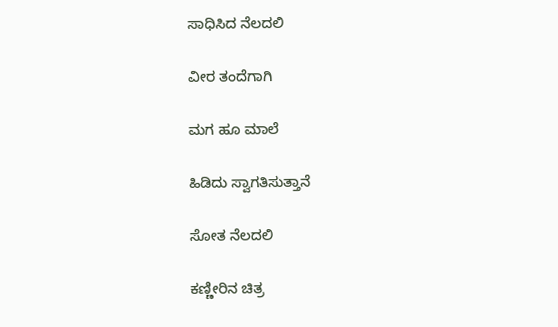ಸಾಧಿಸಿದ ನೆಲದಲಿ

ವೀರ ತಂದೆಗಾಗಿ

ಮಗ ಹೂ ಮಾಲೆ

ಹಿಡಿದು ಸ್ವಾಗತಿಸುತ್ತಾನೆ

ಸೋತ ನೆಲದಲಿ

ಕಣ್ಣೀರಿನ ಚಿತ್ರ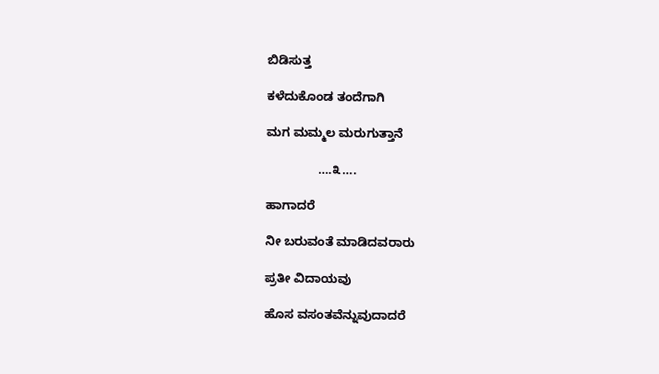ಬಿಡಿಸುತ್ತ

ಕಳೆದುಕೊಂಡ ತಂದೆಗಾಗಿ

ಮಗ ಮಮ್ಮಲ ಮರುಗುತ್ತಾನೆ

               ….೩….

ಹಾಗಾದರೆ

ನೀ ಬರುವಂತೆ ಮಾಡಿದವರಾರು

ಪ್ರತೀ ವಿದಾಯವು

ಹೊಸ ವಸಂತವೆನ್ನುವುದಾದರೆ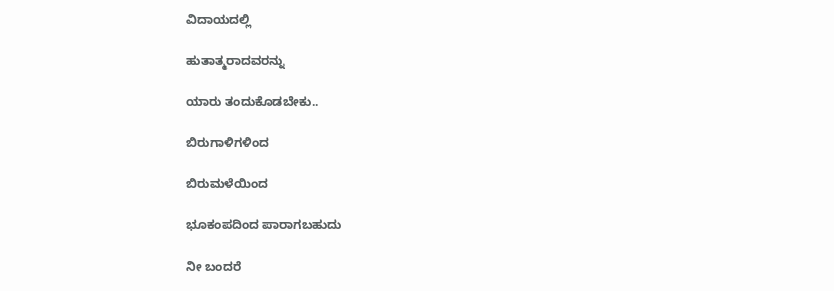ವಿದಾಯದಲ್ಲಿ

ಹುತಾತ್ಮರಾದವರನ್ನು

ಯಾರು ತಂದುಕೊಡಬೇಕು..

ಬಿರುಗಾಳಿಗಳಿಂದ

ಬಿರುಮಳೆಯಿಂದ

ಭೂಕಂಪದಿಂದ ಪಾರಾಗಬಹುದು

ನೀ ಬಂದರೆ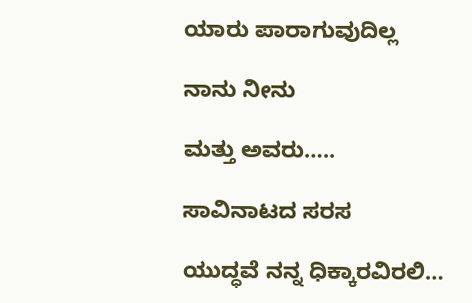ಯಾರು ಪಾರಾಗುವುದಿಲ್ಲ

ನಾನು ನೀನು

ಮತ್ತು ಅವರು…..

ಸಾವಿನಾಟದ ಸರಸ

ಯುದ್ಧವೆ ನನ್ನ ಧಿಕ್ಕಾರವಿರಲಿ…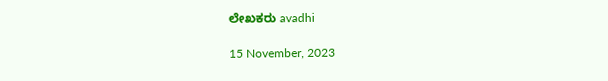ಲೇಖಕರು avadhi

15 November, 2023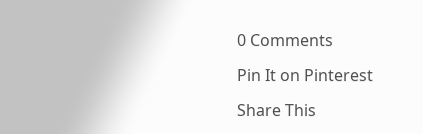0 Comments

Pin It on Pinterest

Share This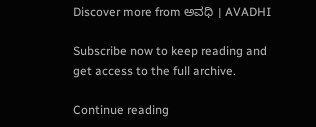Discover more from ಅವಧಿ । AVADHI

Subscribe now to keep reading and get access to the full archive.

Continue reading